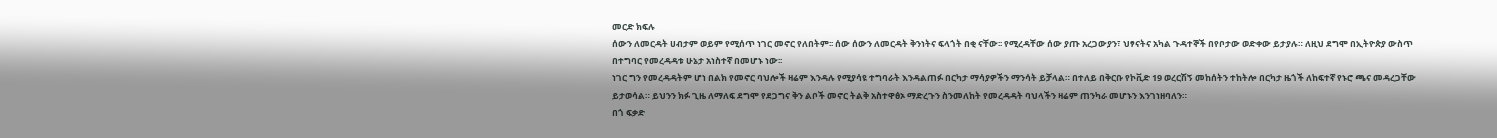መርድ ክፍሉ
ሰውን ለመርዳት ሀብታም ወይም የሚሰጥ ነገር መኖር የለበትም፡፡ ሰው ሰውን ለመርዳት ቅንነትና ፍላጎት በቂ ናቸው፡፡ የሚረዳቸው ሰው ያጡ አረጋውያን፣ ህፃናትና አካል ጉዳተኞች በየቦታው ወድቀው ይታያሉ። ለዚህ ደግሞ በኢትዮጵያ ውስጥ በተግባር የመረዳዳቱ ሁኔታ አነስተኛ በመሆኑ ነው፡፡
ነገር ግን የመረዳዳትም ሆነ በልክ የመኖር ባህሎች ዛሬም እንዳሉ የሚያሳዩ ተግባራት እንዳልጠፉ በርካታ ማሳያዎችን ማንሳት ይቻላል። በተለይ በቅርቡ የኮቪድ 19 ወረርሽኝ መከሰትን ተከትሎ በርካታ ዜጎች ለከፍተኛ የኑሮ ጫና መዳረጋቸው ይታወሳል። ይህንን ክፉ ጊዜ ለማለፍ ደግሞ የደጋግና ቅን ልቦች መኖር ትልቅ አስተዋፅኦ ማድረጉን ስንመለከት የመረዳዳት ባህላችን ዛሬም ጠንካራ መሆኑን እንገነዘባለን።
በጎ ፍቃድ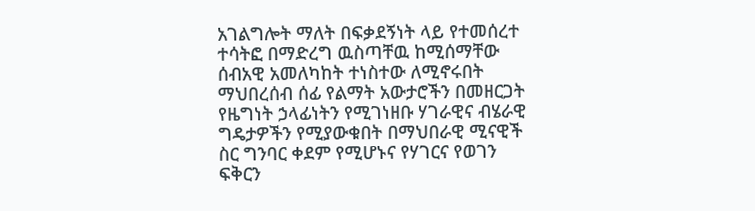አገልግሎት ማለት በፍቃደኝነት ላይ የተመሰረተ ተሳትፎ በማድረግ ዉስጣቸዉ ከሚሰማቸው ሰብአዊ አመለካከት ተነስተው ለሚኖሩበት ማህበረሰብ ሰፊ የልማት አውታሮችን በመዘርጋት የዜግነት ኃላፊነትን የሚገነዘቡ ሃገራዊና ብሄራዊ ግዴታዎችን የሚያውቁበት በማህበራዊ ሚናዊች ስር ግንባር ቀደም የሚሆኑና የሃገርና የወገን ፍቅርን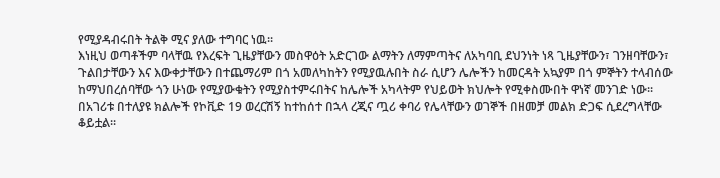የሚያዳብሩበት ትልቅ ሚና ያለው ተግባር ነዉ፡፡
እነዚህ ወጣቶችም ባላቸዉ የእረፍት ጊዜያቸውን መስዋዕት አድርገው ልማትን ለማምጣትና ለአካባቢ ደህንነት ነጻ ጊዜያቸውን፣ ገንዘባቸውን፣ ጉልበታቸውን እና እውቀታቸውን በተጨማሪም በጎ አመለካከትን የሚያዉሉበት ስራ ሲሆን ሌሎችን ከመርዳት አኳያም በጎ ምኞትን ተላብሰው ከማህበረሰባቸው ጎን ሁነው የሚያውቁትን የሚያስተምሩበትና ከሌሎች አካላትም የህይወት ክህሎት የሚቀስሙበት ዋነኛ መንገድ ነው፡፡
በአገሪቱ በተለያዩ ክልሎች የኮቪድ 19 ወረርሽኝ ከተከሰተ በኋላ ረጂና ጧሪ ቀባሪ የሌላቸውን ወገኞች በዘመቻ መልክ ድጋፍ ሲደረግላቸው ቆይቷል፡፡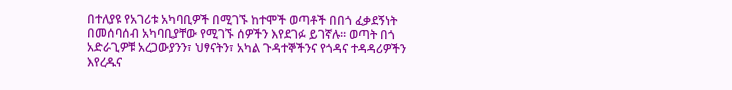በተለያዩ የአገሪቱ አካባቢዎች በሚገኙ ከተሞች ወጣቶች በበጎ ፈቃደኝነት በመሰባሰብ አካባቢያቸው የሚገኙ ሰዎችን እየደገፉ ይገኛሉ፡፡ ወጣት በጎ አድራጊዎቹ አረጋውያንን፣ ህፃናትን፣ አካል ጉዳተኞችንና የጎዳና ተዳዳሪዎችን እየረዱና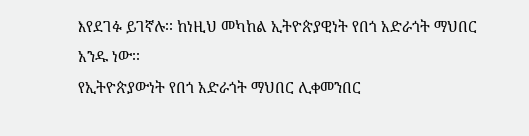እየደገፉ ይገኛሉ፡፡ ከነዚህ መካከል ኢትዮጵያዊነት የበጎ አድራጎት ማህበር አንዱ ነው፡፡
የኢትዮጵያውነት የበጎ አድራጎት ማህበር ሊቀመንበር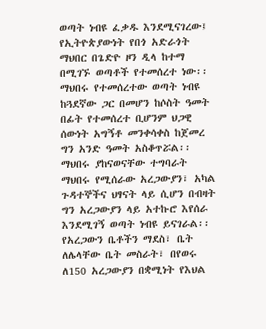ወጣት ነብዩ ፈቃዱ እንደሚናገረው፤ የኢትዮጵያውነት የበጎ አድራጎት ማህበር በጌድዮ ዞን ዲላ ከተማ በሚገኙ ወጣቶች የተመሰረተ ነው፡፡ ማህበሩ የተመሰረተው ወጣት ነብዩ ከጓደኛው ጋር በመሆን ከሶስት ዓመት በፊት የተመሰረተ ቢሆንም ህጋዊ ሰውነት አግኝቶ መንቀሳቀስ ከጀመረ ግን አንድ ዓመት አስቆጥሯል፡፡
ማህበሩ ያከናወናቸው ተግባራት
ማህበሩ የሚሰራው አረጋውያን፣ አካል ጉዳተኞችና ህፃናት ላይ ሲሆን በብዛት ግን አረጋውያን ላይ አተኩሮ እየሰራ እንደሚገኝ ወጣት ነብዩ ይናገራል፡፡ የአረጋውን ቤቶችን ማደስ፣ ቤት ለሌላቸው ቤት መስራት፣ በየወሩ ለ150 አረጋውያን በቋሚነት የእህል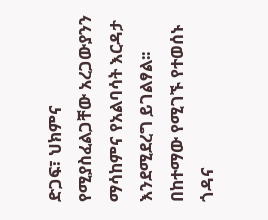ድጋፍ፣ ህክምና የሚያስፈልጋቸው አረጋውያንን ማሳከምና የአልባሳት እርዳታ እንደሚደረግ ይገልፃል፡፡
በከተማው የሚገኙ የተወሰኑ ጎዳና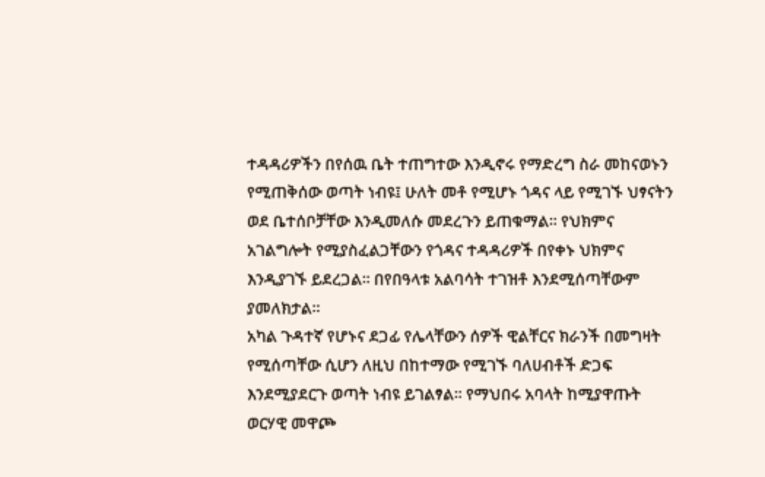ተዳዳሪዎችን በየሰዉ ቤት ተጠግተው እንዲኖሩ የማድረግ ስራ መከናወኑን የሚጠቅሰው ወጣት ነብዩ፤ ሁለት መቶ የሚሆኑ ጎዳና ላይ የሚገኙ ህፃናትን ወደ ቤተሰቦቻቸው እንዲመለሱ መደረጉን ይጠቁማል፡፡ የህክምና አገልግሎት የሚያስፈልጋቸውን የጎዳና ተዳዳሪዎች በየቀኑ ህክምና እንዲያገኙ ይደረጋል፡፡ በየበዓላቱ አልባሳት ተገዝቶ እንደሚሰጣቸውም ያመለክታል፡፡
አካል ጉዳተኛ የሆኑና ደጋፊ የሌላቸውን ሰዎች ዊልቸርና ክራንች በመግዛት የሚሰጣቸው ሲሆን ለዚህ በከተማው የሚገኙ ባለሀብቶች ድጋፍ እንደሚያደርጉ ወጣት ነብዩ ይገልፃል፡፡ የማህበሩ አባላት ከሚያዋጡት ወርሃዊ መዋጮ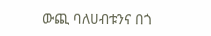ውጪ ባለሀብቱንና በጎ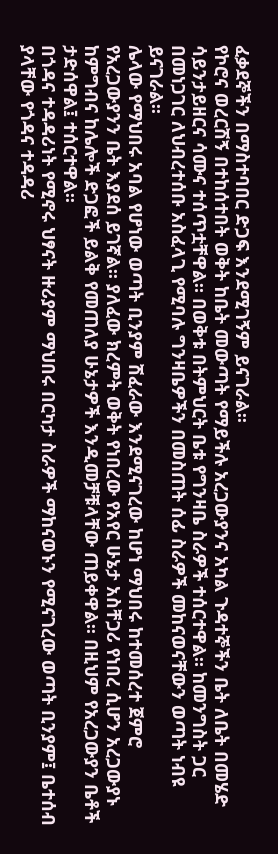ፈቃደኞችን በማስተባበር ድጋፍ እንደሚገኝም ይናገራል፡፡
የኮሮና ወረርሽኝ በተከሰተበት ወቅት ከቤት መውጣት የማይችሉ አረጋውያንና አካል ጉዳተኞችን ቤት ለቤት በመሄድ ሳይንታይዘርና ሳሙና ተሰጥቷቸዋል። በወቅቱ በትምህርት ቤቱ የግንዛቤ ስራዎች ተሰርተዋል። ከመንግስት ጋር በመነጋገር ለህብረተሰቡ አስፈላጊ የሚባሉ ግንዛቤዎችን በመስጠት ሰፊ ስራዎች መከናወናቸውን ወጣት ነብዩ ይናገራል፡፡
ሌላው የማህበሩ አባል የሆነው ወጣት ቢንያም ሽፈራው እንደሚናገረው ከሆነ ማህበሩ ከተመሰረተ ጀምሮ የአረጋውያንን ቤት እያደሰ ይገኛል፡፡ ያለፈው ክረምት ወቅት የነበረው የአየር ሁኔታ አስቸጋሪ የነበረ ሲሆን አረጋውያኑ ከምግብና ከሌሎች ድጋፎች ይልቅ የመጠለያ ሁኔታዎች እንዲመቻቹላቸው ጠይቀዋል፡፡ በዚህም የአረጋውያን ቤቶች ታድሰዋል፤ ተሰርተዋል፡፡
በጎዳና ተዳዳሪነት የሚኖሩ ህፃናት ዙሪያም ማህበሩ በርካታ ስራዎች ማከናወኑን የሚናገረው ወጣት ቢንያም፤ ቤተሰብ ያላቸው የጎዳና ተዳዳሪ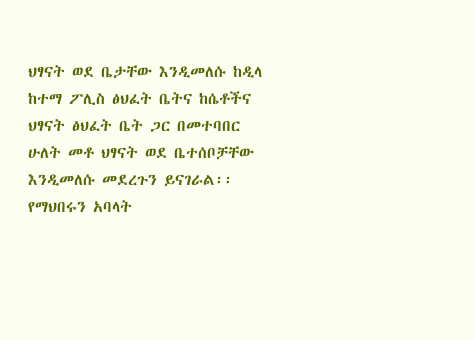ህፃናት ወደ ቤታቸው እንዲመለሱ ከዲላ ከተማ ፖሊስ ፅህፈት ቤትና ከሴቶችና ህፃናት ፅህፈት ቤት ጋር በመተባበር ሁለት መቶ ህፃናት ወደ ቤተሰቦቻቸው እንዲመለሱ መደረጉን ይናገራል፡፡
የማህበሩን አባላት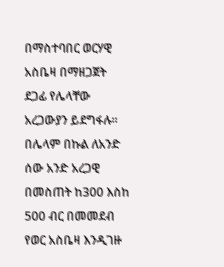በማስተባበር ወርሃዊ አስቤዛ በማዘጋጀት ደጋፊ የሌላቸው አረጋውያን ይደግፋሉ፡፡ በሌላም በኩል ለአንድ ሰው አንድ አረጋዊ በመስጠት ከ300 እስከ 500 ብር በመመደብ የወር አስቤዛ እንዲገዙ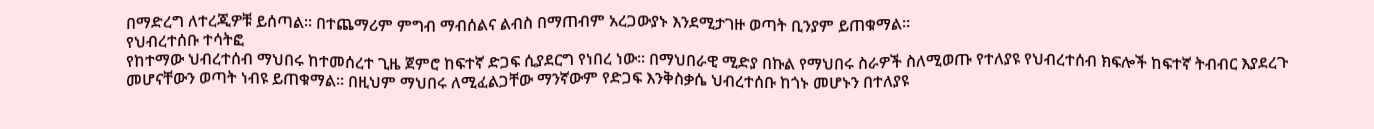በማድረግ ለተረጂዎቹ ይሰጣል፡፡ በተጨማሪም ምግብ ማብሰልና ልብስ በማጠብም አረጋውያኑ እንደሚታገዙ ወጣት ቢንያም ይጠቁማል፡፡
የህብረተሰቡ ተሳትፎ
የከተማው ህብረተሰብ ማህበሩ ከተመሰረተ ጊዜ ጀምሮ ከፍተኛ ድጋፍ ሲያደርግ የነበረ ነው፡፡ በማህበራዊ ሚድያ በኩል የማህበሩ ስራዎች ስለሚወጡ የተለያዩ የህብረተሰብ ክፍሎች ከፍተኛ ትብብር እያደረጉ መሆናቸውን ወጣት ነብዩ ይጠቁማል፡፡ በዚህም ማህበሩ ለሚፈልጋቸው ማንኛውም የድጋፍ እንቅስቃሴ ህብረተሰቡ ከጎኑ መሆኑን በተለያዩ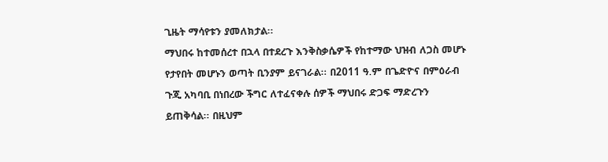ጊዜት ማሳየቱን ያመለክታል፡፡
ማህበሩ ከተመሰረተ በኋላ በተደረጉ እንቅስቃሴዎች የከተማው ህዝብ ለጋስ መሆኑ የታየበት መሆኑን ወጣት ቢንያም ይናገራል፡፡ በ2011 ዓ.ም በጌድዮና በምዕራብ ጉጂ አካባቢ በነበረው ችግር ለተፈናቀሉ ሰዎች ማህበሩ ድጋፍ ማድረጉን ይጠቅሳል፡፡ በዚህም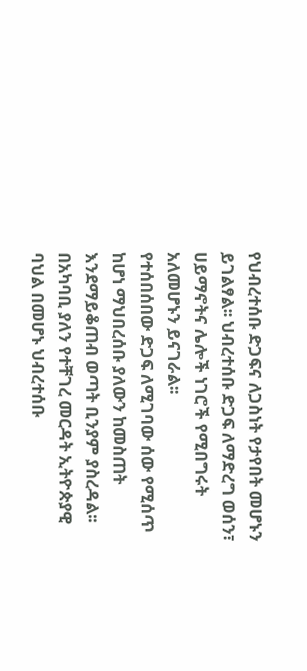የህብረተሰቡ ድጋፍና ለጋስነት የታየበት መሆኑን ይገልፃል፡፡ ህብረተሰቡ ድጋፍ ለማድረግ ወሰን፣ ሀይማኖትና ሌሎች ነገሮች የሚበግሩት አለመሆኑን ይናገራል፡፡
የተሰበሰበው ድጋፍ ለሚገባው ሰው የሚሰጥ ከሆነ ማህበረሰቡ ያለውን ከመስጠት እንደማይቆጠብ ወጣት ቢንያም ያስረዳል፡፡ በአካባቢ ያለን የተቸገረ መርዳት ኢትዮጵያዊ ባህል በመሆኑ ህብረተሰቡ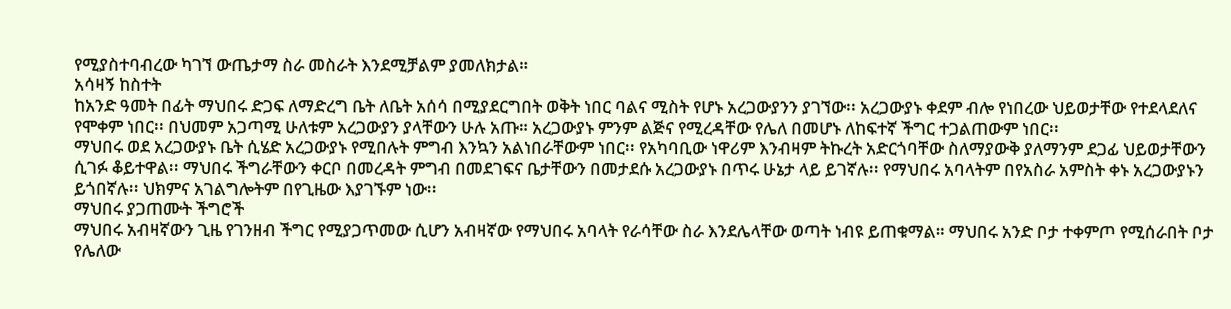የሚያስተባብረው ካገኘ ውጤታማ ስራ መስራት እንደሚቻልም ያመለክታል።
አሳዛኝ ከስተት
ከአንድ ዓመት በፊት ማህበሩ ድጋፍ ለማድረግ ቤት ለቤት አሰሳ በሚያደርግበት ወቅት ነበር ባልና ሚስት የሆኑ አረጋውያንን ያገኘው፡፡ አረጋውያኑ ቀደም ብሎ የነበረው ህይወታቸው የተደላደለና የሞቀም ነበር፡፡ በህመም አጋጣሚ ሁለቱም አረጋውያን ያላቸውን ሁሉ አጡ። አረጋውያኑ ምንም ልጅና የሚረዳቸው የሌለ በመሆኑ ለከፍተኛ ችግር ተጋልጠውም ነበር፡፡
ማህበሩ ወደ አረጋውያኑ ቤት ሲሄድ አረጋውያኑ የሚበሉት ምግብ እንኳን አልነበራቸውም ነበር፡፡ የአካባቢው ነዋሪም እንብዛም ትኩረት አድርጎባቸው ስለማያውቅ ያለማንም ደጋፊ ህይወታቸውን ሲገፉ ቆይተዋል፡፡ ማህበሩ ችግራቸውን ቀርቦ በመረዳት ምግብ በመደገፍና ቤታቸውን በመታደሱ አረጋውያኑ በጥሩ ሁኔታ ላይ ይገኛሉ፡፡ የማህበሩ አባላትም በየአስራ አምስት ቀኑ አረጋውያኑን ይጎበኛሉ፡፡ ህክምና አገልግሎትም በየጊዜው እያገኙም ነው፡፡
ማህበሩ ያጋጠሙት ችግሮች
ማህበሩ አብዛኛውን ጊዜ የገንዘብ ችግር የሚያጋጥመው ሲሆን አብዛኛው የማህበሩ አባላት የራሳቸው ስራ እንደሌላቸው ወጣት ነብዩ ይጠቁማል። ማህበሩ አንድ ቦታ ተቀምጦ የሚሰራበት ቦታ የሌለው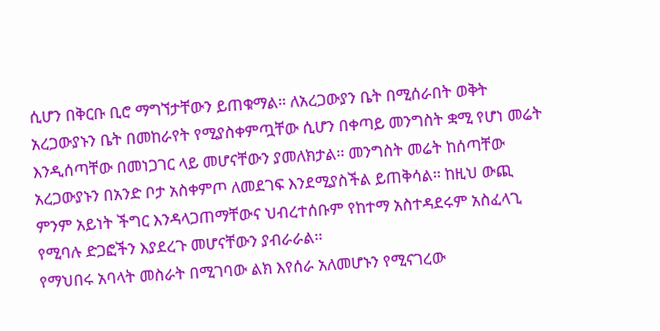ሲሆን በቅርቡ ቢሮ ማግኘታቸውን ይጠቁማል። ለአረጋውያን ቤት በሚሰራበት ወቅት አረጋውያኑን ቤት በመከራየት የሚያስቀምጧቸው ሲሆን በቀጣይ መንግስት ቋሚ የሆነ መሬት እንዲሰጣቸው በመነጋገር ላይ መሆናቸውን ያመለክታል፡፡ መንግስት መሬት ከሰጣቸው አረጋውያኑን በአንድ ቦታ አስቀምጦ ለመደገፍ እንደሚያስችል ይጠቅሳል፡፡ ከዚህ ውጪ ምንም አይነት ችግር እንዳላጋጠማቸውና ህብረተሰቡም የከተማ አስተዳደሩም አስፈላጊ የሚባሉ ድጋፎችን እያደረጉ መሆናቸውን ያብራራል፡፡
የማህበሩ አባላት መስራት በሚገባው ልክ እየሰራ አለመሆኑን የሚናገረው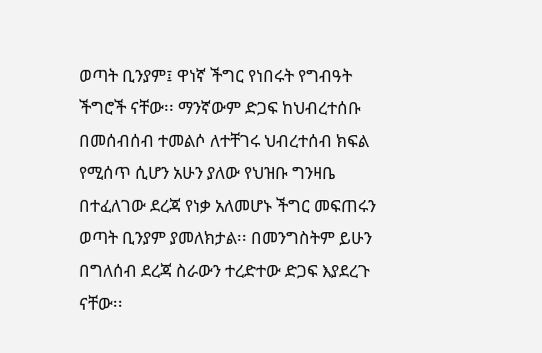ወጣት ቢንያም፤ ዋነኛ ችግር የነበሩት የግብዓት ችግሮች ናቸው፡፡ ማንኛውም ድጋፍ ከህብረተሰቡ በመሰብሰብ ተመልሶ ለተቸገሩ ህብረተሰብ ክፍል የሚሰጥ ሲሆን አሁን ያለው የህዝቡ ግንዛቤ በተፈለገው ደረጃ የነቃ አለመሆኑ ችግር መፍጠሩን ወጣት ቢንያም ያመለክታል፡፡ በመንግስትም ይሁን በግለሰብ ደረጃ ስራውን ተረድተው ድጋፍ እያደረጉ ናቸው፡፡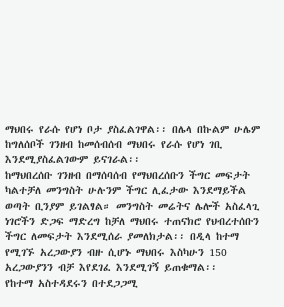ማህበሩ የራሱ የሆነ ቦታ ያስፈልገዋል፡፡ በሌላ በኩልም ሁሌም ከግለሰቦች ገንዘብ ከመሰብሰብ ማህበሩ የራሱ የሆነ ገቢ እንደሚያስፈልገውም ይናገራል፡፡
ከማህበረሰቡ ገንዘብ በማሰባሰብ የማህበረሰቡን ችግር መፍታት ካልተቻለ መንግስት ሁሉንም ችግር ሊፈታው እንደማይችል ወጣት ቢንያም ይገልፃል። መንግስት መሬትና ሌሎች አስፈላጊ ነገሮችን ድጋፍ ማድረግ ከቻለ ማህበሩ ተጠናክሮ የህብረተሰቡን ችግር ለመፍታት እንደሚሰራ ያመለክታል፡፡ በዲላ ከተማ የሚገኙ አረጋውያን ብዙ ሲሆኑ ማህበሩ እስካሁን 150 አረጋውያንን ብቻ እየደገፈ እንደሚገኝ ይጠቁማል፡፡
የከተማ አስተዳደሩን በተደጋጋሚ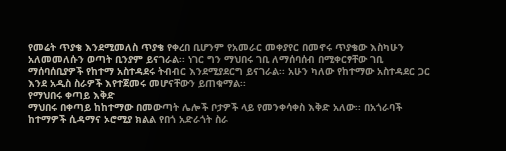የመሬት ጥያቄ እንደሚመለስ ጥያቄ የቀረበ ቢሆንም የአመራር መቀያየር በመኖሩ ጥያቄው እስካሁን አለመመለሱን ወጣት ቢንያም ይናገራል፡፡ ነገር ግን ማህበሩ ገቢ ለማሰባሰብ በሚቀርፃቸው ገቢ ማሰባሰቢያዎች የከተማ አስተዳደሩ ትብብር እንደሚያደርግ ይናገራል፡፡ አሁን ካለው የከተማው አስተዳደር ጋር እንደ አዲስ ስራዎች እየተጀመሩ መሆናቸውን ይጠቁማል፡፡
የማህበሩ ቀጣይ እቅድ
ማህበሩ በቀጣይ ከከተማው በመውጣት ሌሎች ቦታዎች ላይ የመንቀሳቀስ እቅድ አለው፡፡ በአጎራባች ከተማዎች ሲዳማና ኦሮሚያ ክልል የበጎ አድራጎት ስራ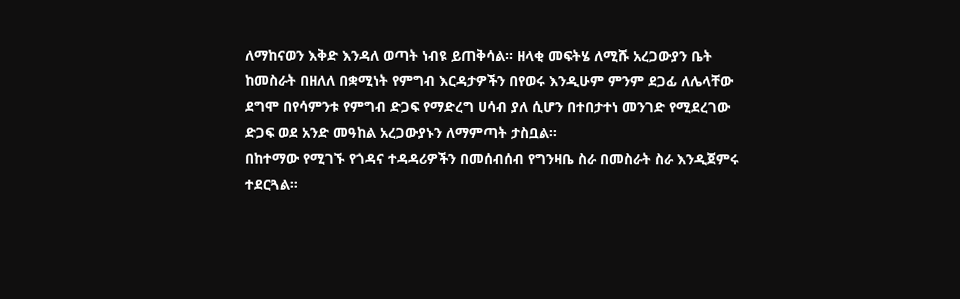ለማከናወን እቅድ እንዳለ ወጣት ነብዩ ይጠቅሳል፡፡ ዘላቂ መፍትሄ ለሚሹ አረጋውያን ቤት ከመስራት በዘለለ በቋሚነት የምግብ እርዳታዎችን በየወሩ እንዲሁም ምንም ደጋፊ ለሌላቸው ደግሞ በየሳምንቱ የምግብ ድጋፍ የማድረግ ሀሳብ ያለ ሲሆን በተበታተነ መንገድ የሚደረገው ድጋፍ ወደ አንድ መዓከል አረጋውያኑን ለማምጣት ታስቧል፡፡
በከተማው የሚገኙ የጎዳና ተዳዳሪዎችን በመሰብሰብ የግንዛቤ ስራ በመስራት ስራ እንዲጀምሩ ተደርጓል።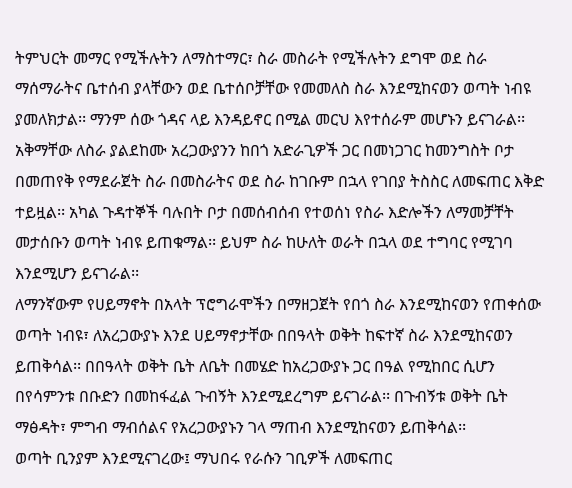ትምህርት መማር የሚችሉትን ለማስተማር፣ ስራ መስራት የሚችሉትን ደግሞ ወደ ስራ ማሰማራትና ቤተሰብ ያላቸውን ወደ ቤተሰቦቻቸው የመመለስ ስራ እንደሚከናወን ወጣት ነብዩ ያመለክታል፡፡ ማንም ሰው ጎዳና ላይ እንዳይኖር በሚል መርህ እየተሰራም መሆኑን ይናገራል፡፡
አቅማቸው ለስራ ያልደከሙ አረጋውያንን ከበጎ አድራጊዎች ጋር በመነጋገር ከመንግስት ቦታ በመጠየቅ የማደራጀት ስራ በመስራትና ወደ ስራ ከገቡም በኋላ የገበያ ትስስር ለመፍጠር እቅድ ተይዟል፡፡ አካል ጉዳተኞች ባሉበት ቦታ በመሰብሰብ የተወሰነ የስራ እድሎችን ለማመቻቸት መታሰቡን ወጣት ነብዩ ይጠቁማል፡፡ ይህም ስራ ከሁለት ወራት በኋላ ወደ ተግባር የሚገባ እንደሚሆን ይናገራል፡፡
ለማንኛውም የሀይማኖት በአላት ፕሮግራሞችን በማዘጋጀት የበጎ ስራ እንደሚከናወን የጠቀሰው ወጣት ነብዩ፣ ለአረጋውያኑ እንደ ሀይማኖታቸው በበዓላት ወቅት ከፍተኛ ስራ እንደሚከናወን ይጠቅሳል፡፡ በበዓላት ወቅት ቤት ለቤት በመሄድ ከአረጋውያኑ ጋር በዓል የሚከበር ሲሆን በየሳምንቱ በቡድን በመከፋፈል ጉብኝት እንደሚደረግም ይናገራል፡፡ በጉብኝቱ ወቅት ቤት ማፅዳት፣ ምግብ ማብሰልና የአረጋውያኑን ገላ ማጠብ እንደሚከናወን ይጠቅሳል፡፡
ወጣት ቢንያም እንደሚናገረው፤ ማህበሩ የራሱን ገቢዎች ለመፍጠር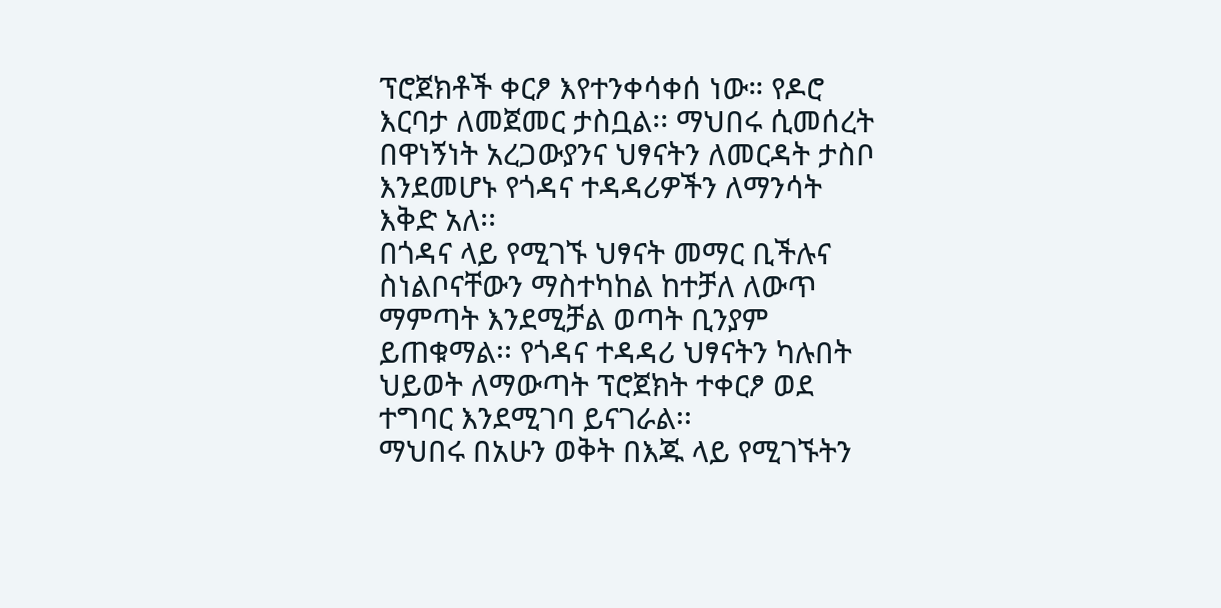ፕሮጀክቶች ቀርፆ እየተንቀሳቀሰ ነው። የዶሮ እርባታ ለመጀመር ታስቧል፡፡ ማህበሩ ሲመሰረት በዋነኝነት አረጋውያንና ህፃናትን ለመርዳት ታስቦ እንደመሆኑ የጎዳና ተዳዳሪዎችን ለማንሳት እቅድ አለ፡፡
በጎዳና ላይ የሚገኙ ህፃናት መማር ቢችሉና ስነልቦናቸውን ማስተካከል ከተቻለ ለውጥ ማምጣት እንደሚቻል ወጣት ቢንያም ይጠቁማል፡፡ የጎዳና ተዳዳሪ ህፃናትን ካሉበት ህይወት ለማውጣት ፕሮጀክት ተቀርፆ ወደ ተግባር እንደሚገባ ይናገራል፡፡
ማህበሩ በአሁን ወቅት በእጁ ላይ የሚገኙትን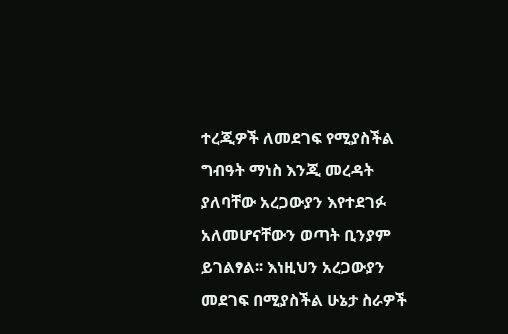ተረጂዎች ለመደገፍ የሚያስችል ግብዓት ማነስ እንጂ መረዳት ያለባቸው አረጋውያን እየተደገፉ አለመሆናቸውን ወጣት ቢንያም ይገልፃል፡፡ እነዚህን አረጋውያን መደገፍ በሚያስችል ሁኔታ ስራዎች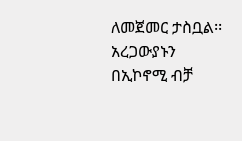ለመጀመር ታስቧል፡፡ አረጋውያኑን በኢኮኖሚ ብቻ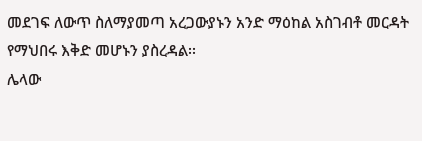መደገፍ ለውጥ ስለማያመጣ አረጋውያኑን አንድ ማዕከል አስገብቶ መርዳት የማህበሩ እቅድ መሆኑን ያስረዳል፡፡
ሌላው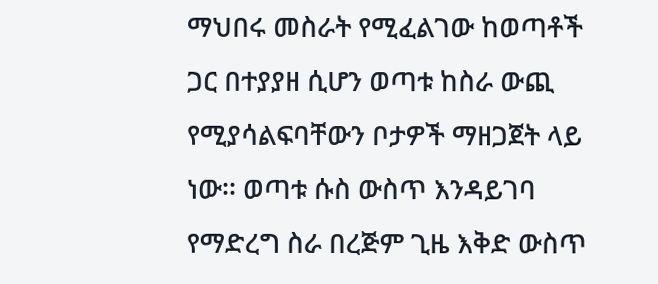ማህበሩ መስራት የሚፈልገው ከወጣቶች ጋር በተያያዘ ሲሆን ወጣቱ ከስራ ውጪ የሚያሳልፍባቸውን ቦታዎች ማዘጋጀት ላይ ነው፡፡ ወጣቱ ሱስ ውስጥ እንዳይገባ የማድረግ ስራ በረጅም ጊዜ እቅድ ውስጥ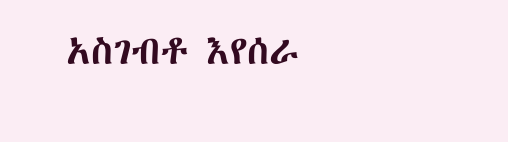አስገብቶ እየሰራ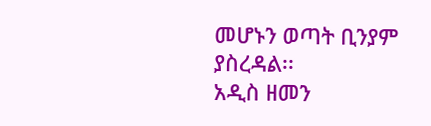መሆኑን ወጣት ቢንያም ያስረዳል፡፡
አዲስ ዘመን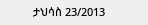ታህሳስ 23/2013